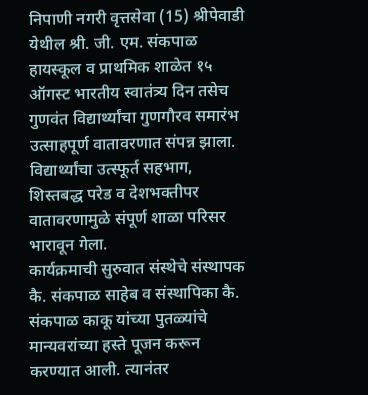निपाणी नगरी वृत्तसेवा (15) श्रीपेवाडी
येथील श्री. जी. एम. संकपाळ हायस्कूल व प्राथमिक शाळेत १५ ऑगस्ट भारतीय स्वातंत्र्य दिन तसेच गुणवंत विद्यार्थ्यांचा गुणगौरव समारंभ उत्साहपूर्ण वातावरणात संपन्न झाला. विद्यार्थ्यांचा उत्स्फूर्त सहभाग, शिस्तबद्ध परेड व देशभक्तीपर वातावरणामुळे संपूर्ण शाळा परिसर भारावून गेला.
कार्यक्रमाची सुरुवात संस्थेचे संस्थापक कै. संकपाळ साहेब व संस्थापिका कै. संकपाळ काकू यांच्या पुतळ्यांचे मान्यवरांच्या हस्ते पूजन करून करण्यात आली. त्यानंतर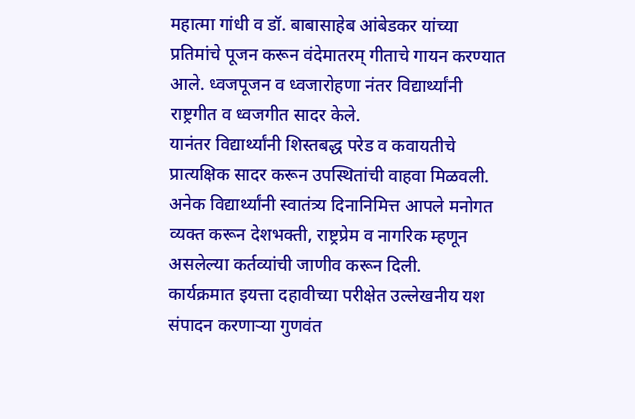महात्मा गांधी व डॉ. बाबासाहेब आंबेडकर यांच्या प्रतिमांचे पूजन करून वंदेमातरम् गीताचे गायन करण्यात आले. ध्वजपूजन व ध्वजारोहणा नंतर विद्यार्थ्यांनी राष्ट्रगीत व ध्वजगीत सादर केले.
यानंतर विद्यार्थ्यांनी शिस्तबद्ध परेड व कवायतीचे प्रात्यक्षिक सादर करून उपस्थितांची वाहवा मिळवली. अनेक विद्यार्थ्यांनी स्वातंत्र्य दिनानिमित्त आपले मनोगत व्यक्त करून देशभक्ती, राष्ट्रप्रेम व नागरिक म्हणून असलेल्या कर्तव्यांची जाणीव करून दिली.
कार्यक्रमात इयत्ता दहावीच्या परीक्षेत उल्लेखनीय यश संपादन करणाऱ्या गुणवंत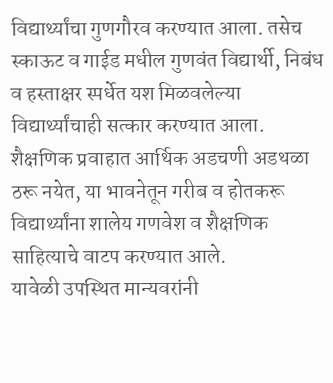विद्यार्थ्यांचा गुणगौरव करण्यात आला. तसेच स्काऊट व गाईड मधील गुणवंत विद्यार्थी, निबंध व हस्ताक्षर स्पर्धेत यश मिळवलेल्या विद्यार्थ्यांचाही सत्कार करण्यात आला. शैक्षणिक प्रवाहात आर्थिक अडचणी अडथळा ठरू नयेत, या भावनेतून गरीब व होतकरू विद्यार्थ्यांना शालेय गणवेश व शैक्षणिक साहित्याचे वाटप करण्यात आले.
यावेळी उपस्थित मान्यवरांनी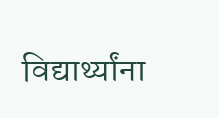विद्यार्थ्यांना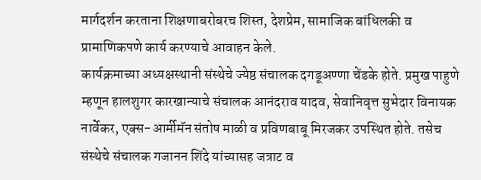मार्गदर्शन करताना शिक्षणाबरोबरच शिस्त, देशप्रेम, सामाजिक बांधिलकी व प्रामाणिकपणे कार्य करण्याचे आवाहन केले.
कार्यक्रमाच्या अध्यक्षस्थानी संस्थेचे ज्येष्ठ संचालक दगडूअण्णा चेंडके होते. प्रमुख पाहुणे म्हणून हालशुगर कारखान्याचे संचालक आनंदराव यादव, सेवानिवृत्त सुभेदार विनायक नार्वेकर, एक्स-आर्मीमॅन संतोष माळी व प्रविणबाबू मिरजकर उपस्थित होते. तसेच संस्थेचे संचालक गजानन शिंदे यांच्यासह जत्राट व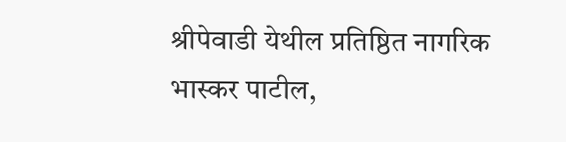श्रीपेवाडी येथील प्रतिष्ठित नागरिक भास्कर पाटील,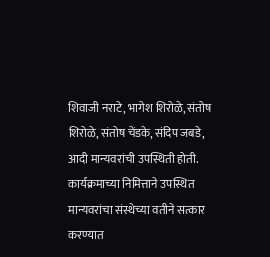शिवाजी नराटे, भागेश शिरोळे, संतोष शिरोळे, संतोष चेंडके, संदिप जबडे, आदी मान्यवरांची उपस्थिती होती.
कार्यक्रमाच्या निमित्ताने उपस्थित मान्यवरांचा संस्थेच्या वतीने सत्कार करण्यात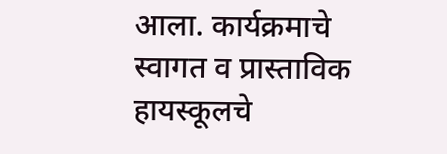आला. कार्यक्रमाचे स्वागत व प्रास्ताविक हायस्कूलचे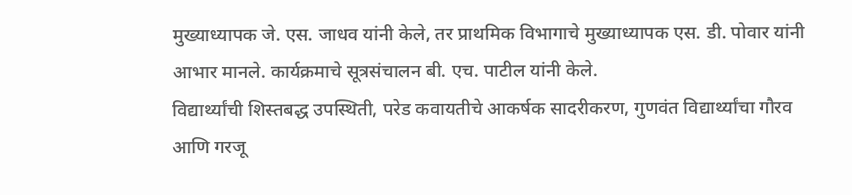मुख्याध्यापक जे. एस. जाधव यांनी केले, तर प्राथमिक विभागाचे मुख्याध्यापक एस. डी. पोवार यांनी आभार मानले. कार्यक्रमाचे सूत्रसंचालन बी. एच. पाटील यांनी केले.
विद्यार्थ्यांची शिस्तबद्ध उपस्थिती, परेड कवायतीचे आकर्षक सादरीकरण, गुणवंत विद्यार्थ्यांचा गौरव आणि गरजू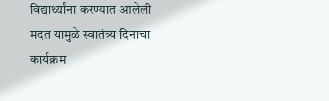विद्यार्थ्यांना करण्यात आलेली मदत यामुळे स्वातंत्र्य दिनाचा कार्यक्रम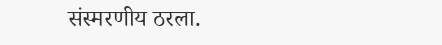संस्मरणीय ठरला.